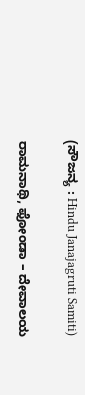(ಸೌಜನ್ಯ : Hindu Janajagruti Samiti)

ರಾಮನಾಥಿ, ಫೋಂಡಾ – ದೇವಾಲಯ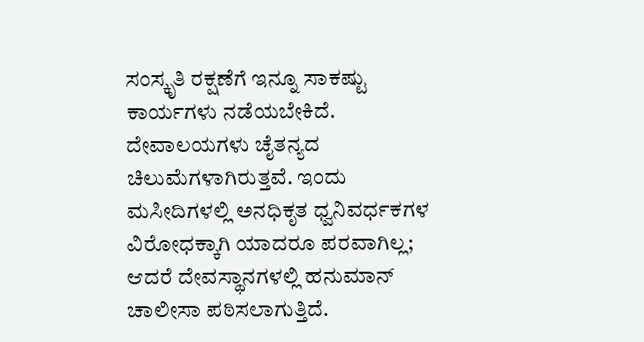ಸಂಸ್ಕೃತಿ ರಕ್ಷಣೆಗೆ ಇನ್ನೂ ಸಾಕಷ್ಟು ಕಾರ್ಯಗಳು ನಡೆಯಬೇಕಿದೆ. ದೇವಾಲಯಗಳು ಚೈತನ್ಯದ ಚಿಲುಮೆಗಳಾಗಿರುತ್ತವೆ. ಇಂದು ಮಸೀದಿಗಳಲ್ಲಿ ಅನಧಿಕೃತ ಧ್ವನಿವರ್ಧಕಗಳ ವಿರೋಧಕ್ಕಾಗಿ ಯಾದರೂ ಪರವಾಗಿಲ್ಲ; ಆದರೆ ದೇವಸ್ಥಾನಗಳಲ್ಲಿ ಹನುಮಾನ್ ಚಾಲೀಸಾ ಪಠಿಸಲಾಗುತ್ತಿದೆ.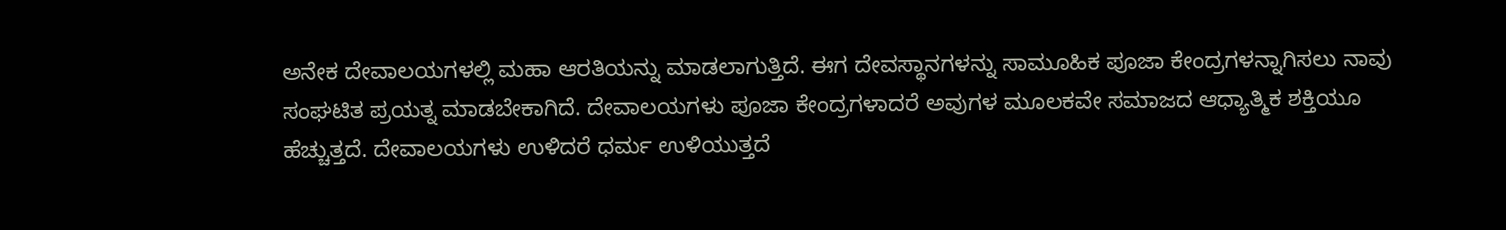ಅನೇಕ ದೇವಾಲಯಗಳಲ್ಲಿ ಮಹಾ ಆರತಿಯನ್ನು ಮಾಡಲಾಗುತ್ತಿದೆ. ಈಗ ದೇವಸ್ಥಾನಗಳನ್ನು ಸಾಮೂಹಿಕ ಪೂಜಾ ಕೇಂದ್ರಗಳನ್ನಾಗಿಸಲು ನಾವು ಸಂಘಟಿತ ಪ್ರಯತ್ನ ಮಾಡಬೇಕಾಗಿದೆ. ದೇವಾಲಯಗಳು ಪೂಜಾ ಕೇಂದ್ರಗಳಾದರೆ ಅವುಗಳ ಮೂಲಕವೇ ಸಮಾಜದ ಆಧ್ಯಾತ್ಮಿಕ ಶಕ್ತಿಯೂ ಹೆಚ್ಚುತ್ತದೆ. ದೇವಾಲಯಗಳು ಉಳಿದರೆ ಧರ್ಮ ಉಳಿಯುತ್ತದೆ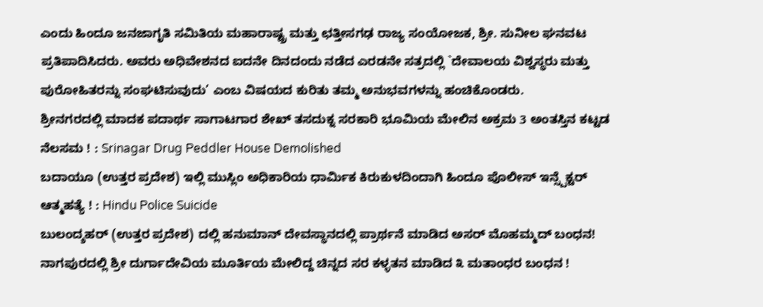ಎಂದು ಹಿಂದೂ ಜನಜಾಗೃತಿ ಸಮಿತಿಯ ಮಹಾರಾಷ್ಟ್ರ ಮತ್ತು ಛತ್ತೀಸಗಢ ರಾಜ್ಯ ಸಂಯೋಜಕ, ಶ್ರೀ. ಸುನೀಲ ಘನವಟ ಪ್ರತಿಪಾದಿಸಿದರು. ಅವರು ಅಧಿವೇಶನದ ಐದನೇ ದಿನದಂದು ನಡೆದ ಎರಡನೇ ಸತ್ರದಲ್ಲಿ `ದೇವಾಲಯ ವಿಶ್ವಸ್ಥರು ಮತ್ತು ಪುರೋಹಿತರನ್ನು ಸಂಘಟಿಸುವುದು’ ಎಂಬ ವಿಷಯದ ಕುರಿತು ತಮ್ಮ ಅನುಭವಗಳನ್ನು ಹಂಚಿಕೊಂಡರು.
ಶ್ರೀನಗರದಲ್ಲಿ ಮಾದಕ ಪದಾರ್ಥ ಸಾಗಾಟಗಾರ ಶೇಖ್ ತಸದುಕ್ನ ಸರಕಾರಿ ಭೂಮಿಯ ಮೇಲಿನ ಅಕ್ರಮ 3 ಅಂತಸ್ತಿನ ಕಟ್ಟಡ ನೆಲಸಮ ! : Srinagar Drug Peddler House Demolished
ಬದಾಯೂ (ಉತ್ತರ ಪ್ರದೇಶ) ಇಲ್ಲಿ ಮುಸ್ಲಿಂ ಅಧಿಕಾರಿಯ ಧಾರ್ಮಿಕ ಕಿರುಕುಳದಿಂದಾಗಿ ಹಿಂದೂ ಪೊಲೀಸ್ ಇನ್ಸ್ಪೆಕ್ಟರ್ ಆತ್ಮಹತ್ಯೆ ! : Hindu Police Suicide
ಬುಲಂದ್ಶಹರ್ (ಉತ್ತರ ಪ್ರದೇಶ) ದಲ್ಲಿ ಹನುಮಾನ್ ದೇವಸ್ಥಾನದಲ್ಲಿ ಪ್ರಾರ್ಥನೆ ಮಾಡಿದ ಅಸರ್ ಮೊಹಮ್ಮದ್ ಬಂಧನ!
ನಾಗಪುರದಲ್ಲಿ ಶ್ರೀ ದುರ್ಗಾದೇವಿಯ ಮೂರ್ತಿಯ ಮೇಲಿದ್ದ ಚಿನ್ನದ ಸರ ಕಳ್ಳತನ ಮಾಡಿದ ೩ ಮತಾಂಧರ ಬಂಧನ !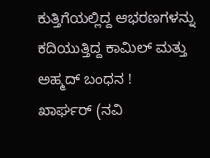ಕುತ್ತಿಗೆಯಲ್ಲಿದ್ದ ಆಭರಣಗಳನ್ನು ಕದಿಯುತ್ತಿದ್ದ ಕಾಮಿಲ್ ಮತ್ತು ಅಹ್ಮದ್ ಬಂಧನ !
ಖಾರ್ಘರ್ (ನವಿ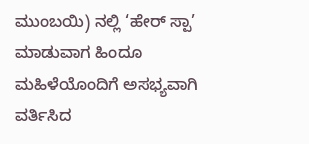ಮುಂಬಯಿ) ನಲ್ಲಿ ‘ಹೇರ್ ಸ್ಪಾ’ ಮಾಡುವಾಗ ಹಿಂದೂ ಮಹಿಳೆಯೊಂದಿಗೆ ಅಸಭ್ಯವಾಗಿ ವರ್ತಿಸಿದ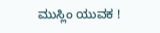ಮುಸ್ಲಿಂ ಯುವಕ !